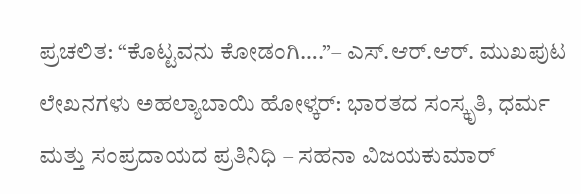ಪ್ರಚಲಿತ: “ಕೊಟ್ಟವನು ಕೋಡಂಗಿ….”– ಎಸ್.ಆರ್.ಆರ್. ಮುಖಪುಟ ಲೇಖನಗಳು ಅಹಲ್ಯಾಬಾಯಿ ಹೋಳ್ಕರ್: ಭಾರತದ ಸಂಸ್ಕೃತಿ, ಧರ್ಮ ಮತ್ತು ಸಂಪ್ರದಾಯದ ಪ್ರತಿನಿಧಿ – ಸಹನಾ ವಿಜಯಕುಮಾರ್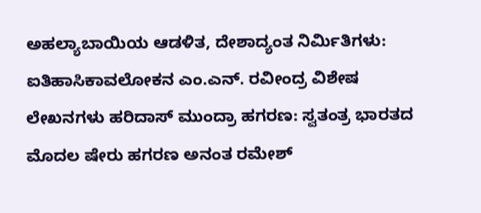ಅಹಲ್ಯಾಬಾಯಿಯ ಆಡಳಿತ, ದೇಶಾದ್ಯಂತ ನಿರ್ಮಿತಿಗಳು: ಐತಿಹಾಸಿಕಾವಲೋಕನ ಎಂ.ಎನ್. ರವೀಂದ್ರ ವಿಶೇಷ ಲೇಖನಗಳು ಹರಿದಾಸ್ ಮುಂದ್ರಾ ಹಗರಣ: ಸ್ವತಂತ್ರ ಭಾರತದ ಮೊದಲ ಷೇರು ಹಗರಣ ಅನಂತ ರಮೇಶ್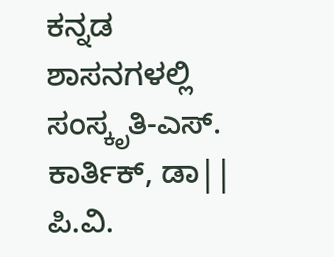ಕನ್ನಡ ಶಾಸನಗಳಲ್ಲಿ ಸಂಸ್ಕೃತಿ-ಎಸ್. ಕಾರ್ತಿಕ್, ಡಾ|| ಪಿ.ವಿ.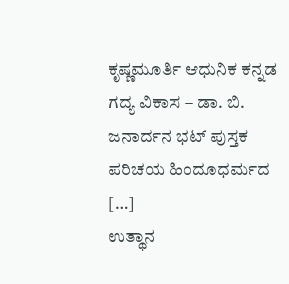ಕೃಷ್ಣಮೂರ್ತಿ ಆಧುನಿಕ ಕನ್ನಡ ಗದ್ಯ ವಿಕಾಸ – ಡಾ. ಬಿ. ಜನಾರ್ದನ ಭಟ್ ಪುಸ್ತಕ ಪರಿಚಯ ಹಿಂದೂಧರ್ಮದ […]
ಉತ್ಥಾನ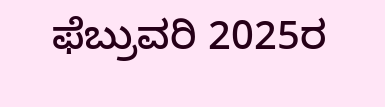ಫೆಬ್ರುವರಿ 2025ರ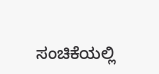ಸಂಚಿಕೆಯಲ್ಲಿ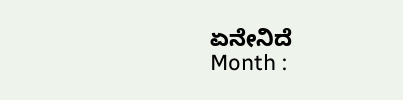ಏನೇನಿದೆ
Month :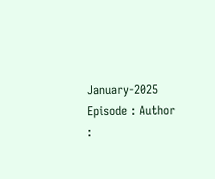January-2025 Episode : Author :